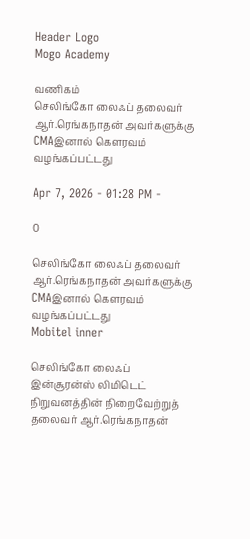Header Logo
Mogo Academy

வணிகம்
செலிங்கோ லைஃப் தலைவர் ஆர்.ரெங்கநாதன் அவர்களுக்கு CMAஇனால் கௌரவம் வழங்கப்பட்டது

Apr 7, 2026 - 01:28 PM -

0

செலிங்கோ லைஃப் தலைவர் ஆர்.ரெங்கநாதன் அவர்களுக்கு CMAஇனால் கௌரவம் வழங்கப்பட்டது
Mobitel inner

செலிங்கோ லைஃப் இன்சூரன்ஸ் லிமிடெட் நிறுவனத்தின் நிறைவேற்றுத் தலைவர் ஆர்.ரெங்கநாதன்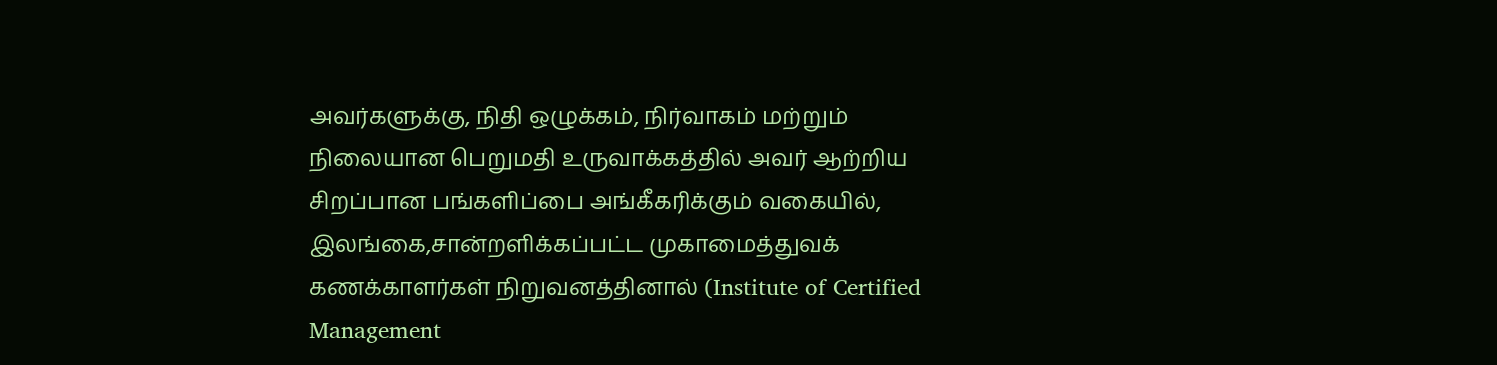அவர்களுக்கு, நிதி ஒழுக்கம், நிர்வாகம் மற்றும் நிலையான பெறுமதி உருவாக்கத்தில் அவர் ஆற்றிய சிறப்பான பங்களிப்பை அங்கீகரிக்கும் வகையில், இலங்கை,சான்றளிக்கப்பட்ட முகாமைத்துவக் கணக்காளர்கள் நிறுவனத்தினால் (Institute of Certified Management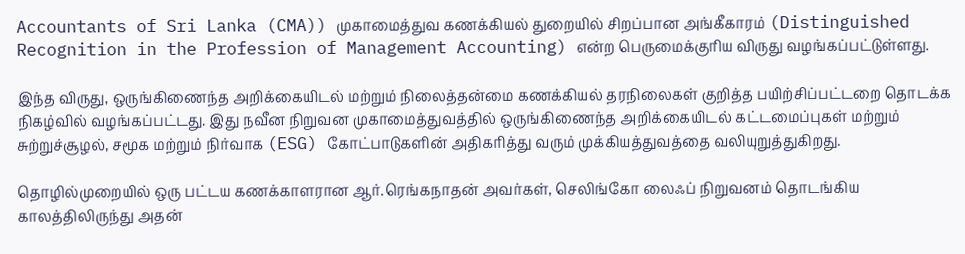Accountants of Sri Lanka (CMA)) முகாமைத்துவ கணக்கியல் துறையில் சிறப்பான அங்கீகாரம் (Distinguished Recognition in the Profession of Management Accounting) என்ற பெருமைக்குரிய விருது வழங்கப்பட்டுள்ளது.

இந்த விருது, ஒருங்கிணைந்த அறிக்கையிடல் மற்றும் நிலைத்தன்மை கணக்கியல் தரநிலைகள் குறித்த பயிற்சிப்பட்டறை தொடக்க நிகழ்வில் வழங்கப்பட்டது. இது நவீன நிறுவன முகாமைத்துவத்தில் ஒருங்கிணைந்த அறிக்கையிடல் கட்டமைப்புகள் மற்றும் சுற்றுச்சூழல், சமூக மற்றும் நிர்வாக (ESG) கோட்பாடுகளின் அதிகரித்து வரும் முக்கியத்துவத்தை வலியுறுத்துகிறது.

தொழில்முறையில் ஒரு பட்டய கணக்காளரான ஆர்.ரெங்கநாதன் அவர்கள், செலிங்கோ லைஃப் நிறுவனம் தொடங்கிய காலத்திலிருந்து அதன்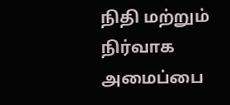நிதி மற்றும் நிர்வாக அமைப்பை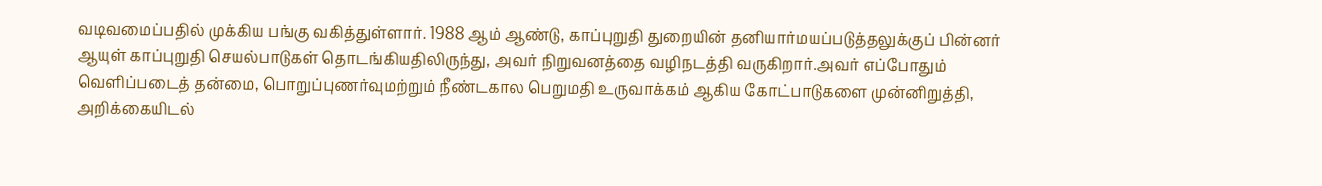வடிவமைப்பதில் முக்கிய பங்கு வகித்துள்ளார். 1988 ஆம் ஆண்டு, காப்புறுதி துறையின் தனியார்மயப்படுத்தலுக்குப் பின்னர் ஆயுள் காப்புறுதி செயல்பாடுகள் தொடங்கியதிலிருந்து, அவர் நிறுவனத்தை வழிநடத்தி வருகிறார்.அவர் எப்போதும் வெளிப்படைத் தன்மை, பொறுப்புணர்வுமற்றும் நீண்டகால பெறுமதி உருவாக்கம் ஆகிய கோட்பாடுகளை முன்னிறுத்தி, அறிக்கையிடல்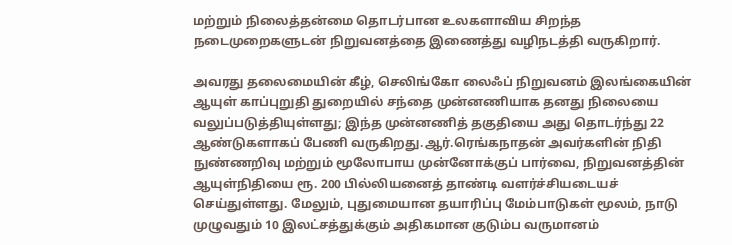மற்றும் நிலைத்தன்மை தொடர்பான உலகளாவிய சிறந்த நடைமுறைகளுடன் நிறுவனத்தை இணைத்து வழிநடத்தி வருகிறார்.

அவரது தலைமையின் கீழ், செலிங்கோ லைஃப் நிறுவனம் இலங்கையின் ஆயுள் காப்புறுதி துறையில் சந்தை முன்னணியாக தனது நிலையை வலுப்படுத்தியுள்ளது; இந்த முன்னணித் தகுதியை அது தொடர்ந்து 22 ஆண்டுகளாகப் பேணி வருகிறது.ஆர்.ரெங்கநாதன் அவர்களின் நிதி நுண்ணறிவு மற்றும் மூலோபாய முன்னோக்குப் பார்வை, நிறுவனத்தின் ஆயுள்நிதியை ரூ. 200 பில்லியனைத் தாண்டி வளர்ச்சியடையச் செய்துள்ளது. மேலும், புதுமையான தயாரிப்பு மேம்பாடுகள் மூலம், நாடு முழுவதும் 10 இலட்சத்துக்கும் அதிகமான குடும்ப வருமானம்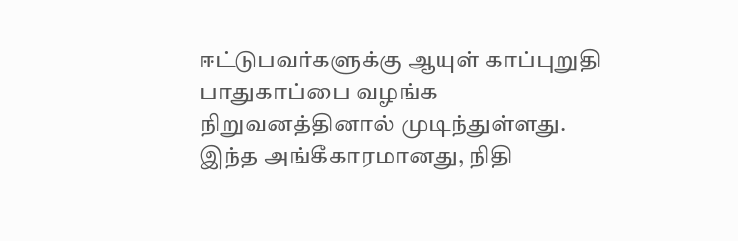ஈட்டுபவர்களுக்கு ஆயுள் காப்புறுதி பாதுகாப்பை வழங்க நிறுவனத்தினால் முடிந்துள்ளது. இந்த அங்கீகாரமானது, நிதி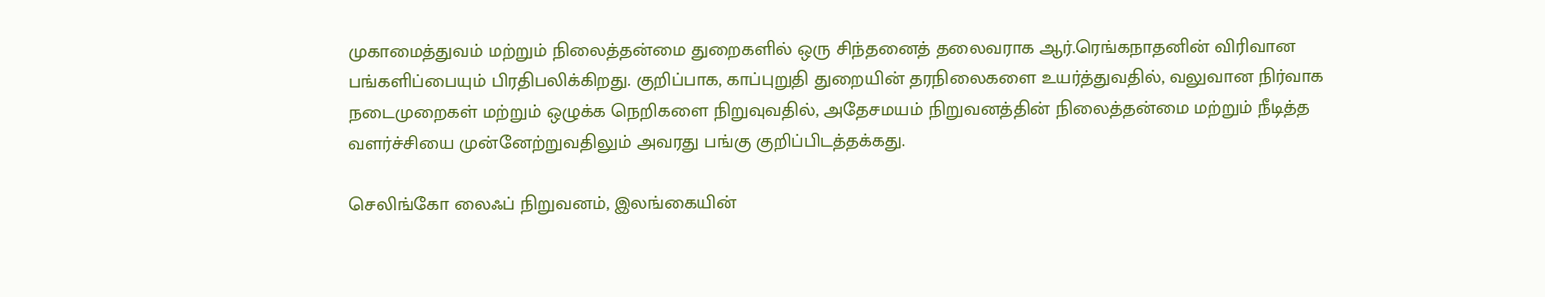முகாமைத்துவம் மற்றும் நிலைத்தன்மை துறைகளில் ஒரு சிந்தனைத் தலைவராக ஆர்.ரெங்கநாதனின் விரிவான பங்களிப்பையும் பிரதிபலிக்கிறது. குறிப்பாக, காப்புறுதி துறையின் தரநிலைகளை உயர்த்துவதில், வலுவான நிர்வாக நடைமுறைகள் மற்றும் ஒழுக்க நெறிகளை நிறுவுவதில், அதேசமயம் நிறுவனத்தின் நிலைத்தன்மை மற்றும் நீடித்த வளர்ச்சியை முன்னேற்றுவதிலும் அவரது பங்கு குறிப்பிடத்தக்கது.

செலிங்கோ லைஃப் நிறுவனம், இலங்கையின்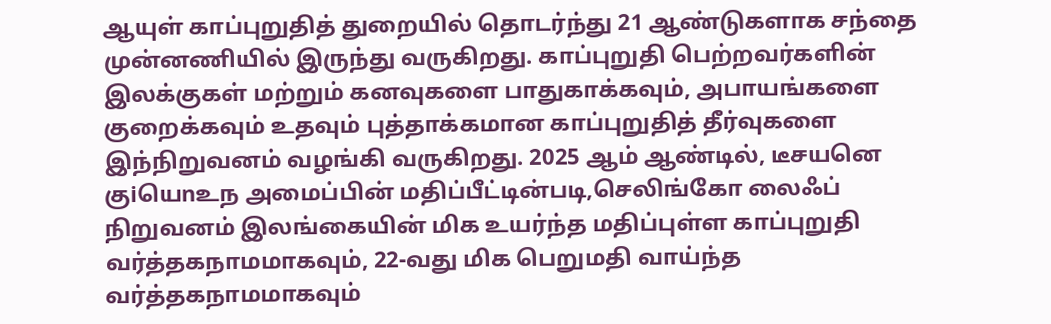ஆயுள் காப்புறுதித் துறையில் தொடர்ந்து 21 ஆண்டுகளாக சந்தை முன்னணியில் இருந்து வருகிறது. காப்புறுதி பெற்றவர்களின் இலக்குகள் மற்றும் கனவுகளை பாதுகாக்கவும், அபாயங்களை குறைக்கவும் உதவும் புத்தாக்கமான காப்புறுதித் தீர்வுகளை இந்நிறுவனம் வழங்கி வருகிறது. 2025 ஆம் ஆண்டில், டீசயனெ குiயெnஉந அமைப்பின் மதிப்பீட்டின்படி,செலிங்கோ லைஃப் நிறுவனம் இலங்கையின் மிக உயர்ந்த மதிப்புள்ள காப்புறுதி வர்த்தகநாமமாகவும், 22-வது மிக பெறுமதி வாய்ந்த வர்த்தகநாமமாகவும்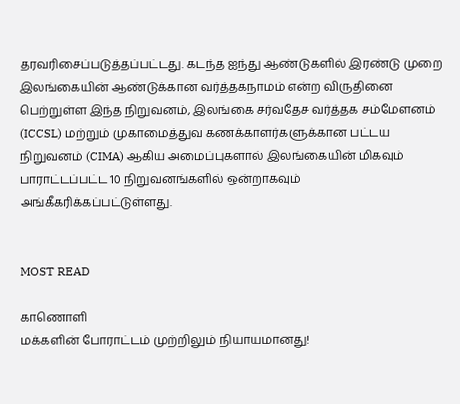தரவரிசைப்படுத்தப்பட்டது. கடந்த ஐந்து ஆண்டுகளில் இரண்டு முறை இலங்கையின் ஆண்டுக்கான வர்த்தகநாமம் என்ற விருதினை பெற்றுள்ள இந்த நிறுவனம், இலங்கை சர்வதேச வர்த்தக சம்மேளனம் (ICCSL) மற்றும் முகாமைத்துவ கணக்காளர்களுக்கான பட்டய நிறுவனம் (CIMA) ஆகிய அமைப்புகளால் இலங்கையின் மிகவும் பாராட்டப்பட்ட 10 நிறுவனங்களில் ஒன்றாகவும் அங்கீகரிக்கப்பட்டுள்ளது.


MOST READ

காணொளி
மக்களின் போராட்டம் முற்றிலும் நியாயமானது!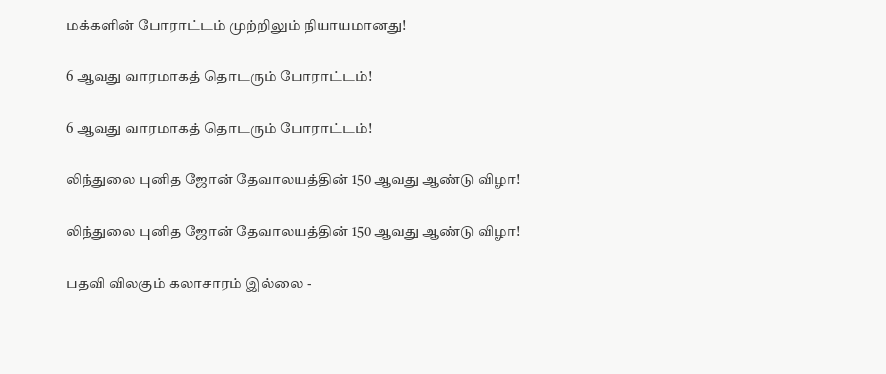மக்களின் போராட்டம் முற்றிலும் நியாயமானது!

6 ஆவது வாரமாகத் தொடரும் போராட்டம்!

6 ஆவது வாரமாகத் தொடரும் போராட்டம்!

லிந்துலை புனித ஜோன் தேவாலயத்தின் 150 ஆவது ஆண்டு விழா!

லிந்துலை புனித ஜோன் தேவாலயத்தின் 150 ஆவது ஆண்டு விழா!

பதவி விலகும் கலாசாரம் இல்லை -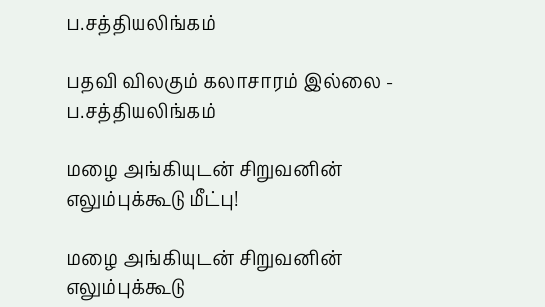ப.சத்தியலிங்கம்

பதவி விலகும் கலாசாரம் இல்லை - ப.சத்தியலிங்கம்

மழை அங்கியுடன் சிறுவனின் எலும்புக்கூடு மீட்பு!

மழை அங்கியுடன் சிறுவனின் எலும்புக்கூடு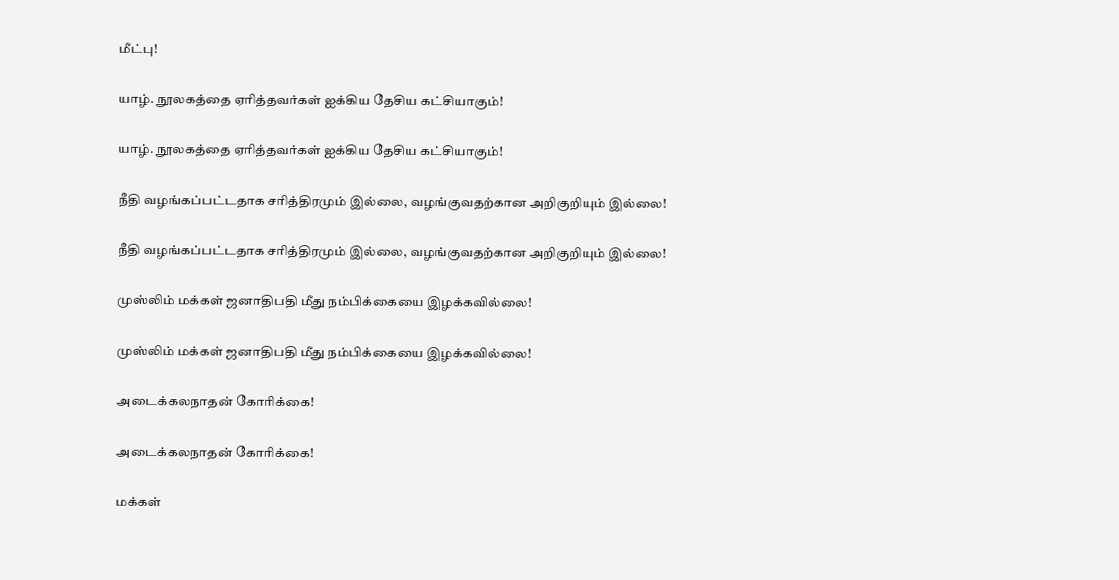மீட்பு!

யாழ். நூலகத்தை ஏரித்தவர்கள் ஐக்கிய தேசிய கட்சியாகும்!

யாழ். நூலகத்தை ஏரித்தவர்கள் ஐக்கிய தேசிய கட்சியாகும்!

நீதி வழங்கப்பட்டதாக சரித்திரமும் இல்லை, வழங்குவதற்கான அறிகுறியும் இல்லை!

நீதி வழங்கப்பட்டதாக சரித்திரமும் இல்லை, வழங்குவதற்கான அறிகுறியும் இல்லை!

முஸ்லிம் மக்கள் ஜனாதிபதி மீது நம்பிக்கையை இழக்கவில்லை!

முஸ்லிம் மக்கள் ஜனாதிபதி மீது நம்பிக்கையை இழக்கவில்லை!

அடைக்கலநாதன் கோரிக்கை!

அடைக்கலநாதன் கோரிக்கை!

மக்கள்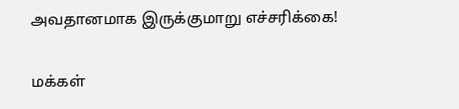அவதானமாக இருக்குமாறு எச்சரிக்கை!

மக்கள்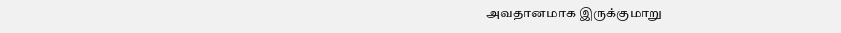அவதானமாக இருக்குமாறு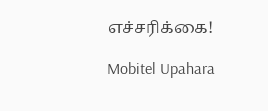எச்சரிக்கை!

Mobitel Upahara